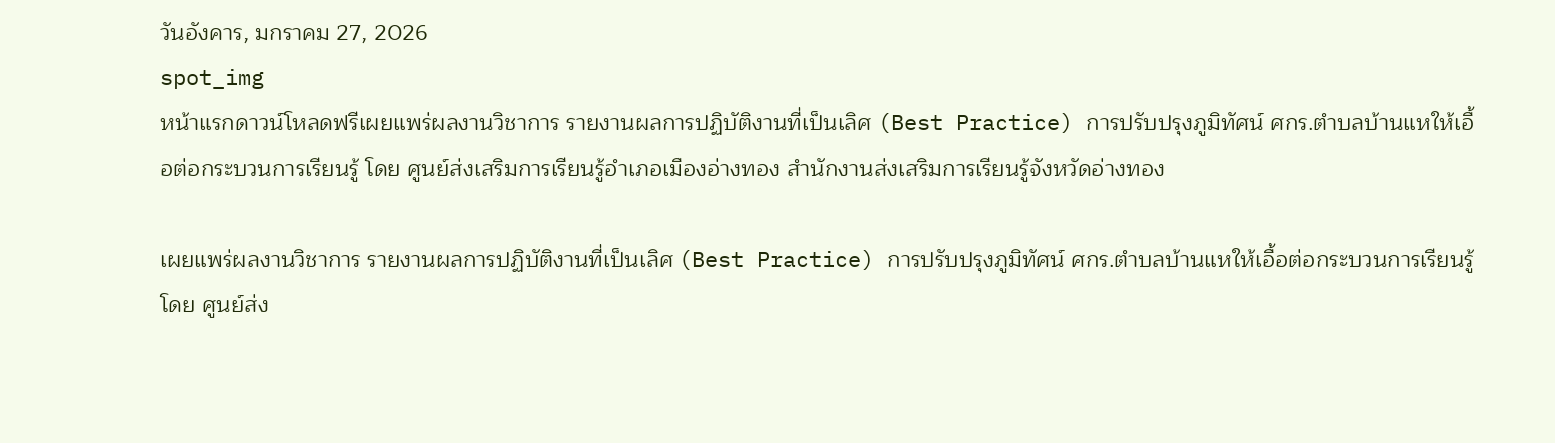วันอังคาร, มกราคม 27, 2026
spot_img
หน้าแรกดาวน์โหลดฟรีเผยแพร่ผลงานวิชาการ รายงานผลการปฏิบัติงานที่เป็นเลิศ (Best Practice) การปรับปรุงภูมิทัศน์ ศกร.ตำบลบ้านแหให้เอื้อต่อกระบวนการเรียนรู้ โดย ศูนย์ส่งเสริมการเรียนรู้อำเภอเมืองอ่างทอง สำนักงานส่งเสริมการเรียนรู้จังหวัดอ่างทอง

เผยแพร่ผลงานวิชาการ รายงานผลการปฏิบัติงานที่เป็นเลิศ (Best Practice) การปรับปรุงภูมิทัศน์ ศกร.ตำบลบ้านแหให้เอื้อต่อกระบวนการเรียนรู้ โดย ศูนย์ส่ง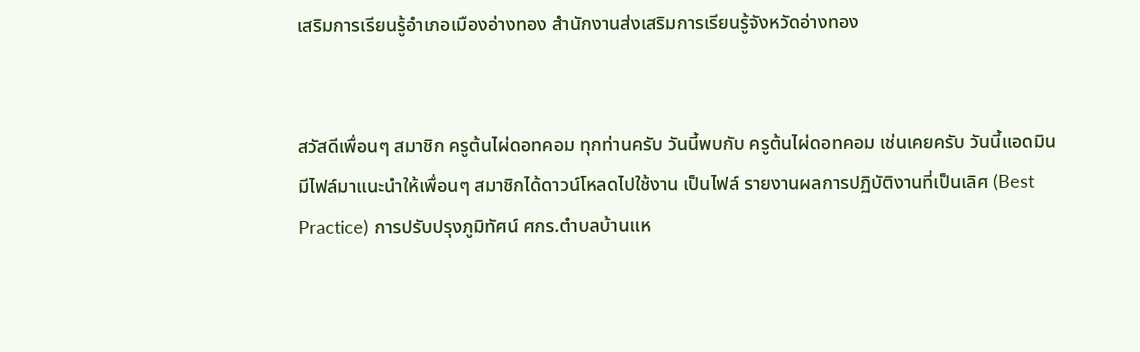เสริมการเรียนรู้อำเภอเมืองอ่างทอง สำนักงานส่งเสริมการเรียนรู้จังหวัดอ่างทอง


สวัสดีเพื่อนๆ สมาชิก ครูต้นไผ่ดอทคอม ทุกท่านครับ วันนี้พบกับ ครูต้นไผ่ดอทคอม เช่นเคยครับ วันนี้แอดมินมีไฟล์มาแนะนำให้เพื่อนๆ สมาชิกได้ดาวน์โหลดไปใช้งาน เป็นไฟล์ รายงานผลการปฏิบัติงานที่เป็นเลิศ (Best Practice) การปรับปรุงภูมิทัศน์ ศกร.ตำบลบ้านแห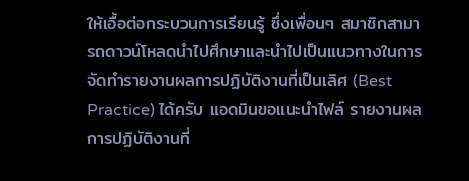ให้เอื้อต่อกระบวนการเรียนรู้ ซึ่งเพื่อนๆ สมาชิกสามารถดาวน์โหลดนำไปศึกษาและนำไปเป็นแนวทางในการจัดทำรายงานผลการปฏิบัติงานที่เป็นเลิศ (Best Practice) ได้ครับ แอดมินขอแนะนำไฟล์ รายงานผลการปฏิบัติงานที่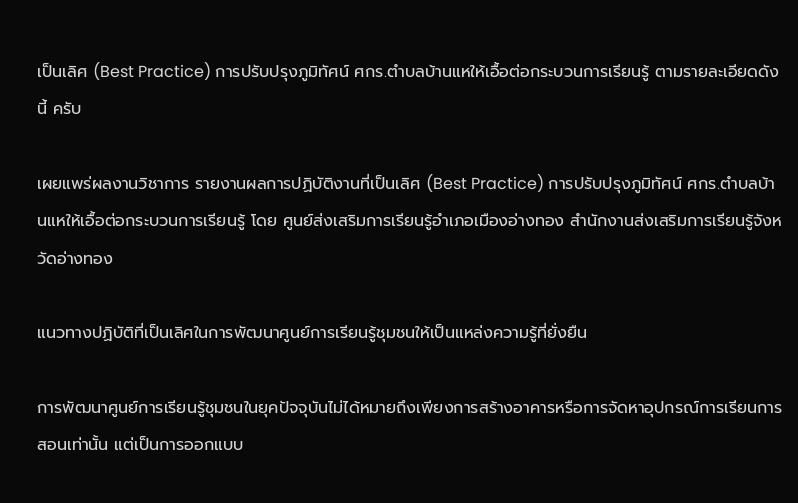เป็นเลิศ (Best Practice) การปรับปรุงภูมิทัศน์ ศกร.ตำบลบ้านแหให้เอื้อต่อกระบวนการเรียนรู้ ตามรายละเอียดดังนี้ ครับ

เผยแพร่ผลงานวิชาการ รายงานผลการปฏิบัติงานที่เป็นเลิศ (Best Practice) การปรับปรุงภูมิทัศน์ ศกร.ตำบลบ้านแหให้เอื้อต่อกระบวนการเรียนรู้ โดย ศูนย์ส่งเสริมการเรียนรู้อำเภอเมืองอ่างทอง สำนักงานส่งเสริมการเรียนรู้จังหวัดอ่างทอง

แนวทางปฏิบัติที่เป็นเลิศในการพัฒนาศูนย์การเรียนรู้ชุมชนให้เป็นแหล่งความรู้ที่ยั่งยืน

การพัฒนาศูนย์การเรียนรู้ชุมชนในยุคปัจจุบันไม่ได้หมายถึงเพียงการสร้างอาคารหรือการจัดหาอุปกรณ์การเรียนการสอนเท่านั้น แต่เป็นการออกแบบ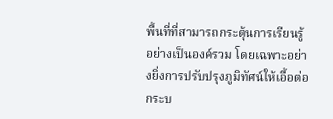พื้นที่ที่สามารถกระตุ้นการเรียนรู้อย่างเป็นองค์รวม โดยเฉพาะอย่างยิ่งการปรับปรุงภูมิทัศน์ให้เอื้อต่อกระบ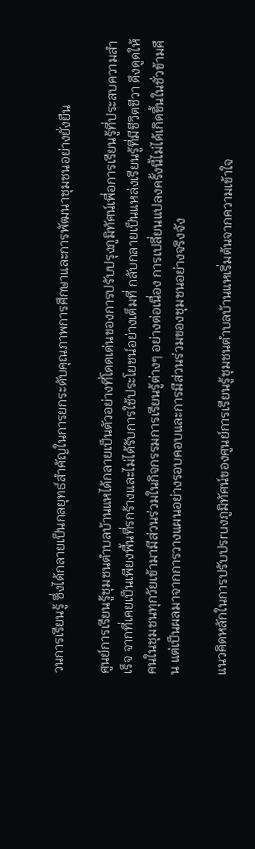วนการเรียนรู้ ซึ่งได้กลายเป็นกลยุทธ์สำคัญในการยกระดับคุณภาพการศึกษาและการพัฒนาชุมชนอย่างยั่งยืน

ศูนย์การเรียนรู้ชุมชนตำบลบ้านแหได้กลายเป็นตัวอย่างที่โดดเด่นของการปรับปรุงภูมิทัศน์เพื่อการเรียนรู้ที่ประสบความสำเร็จ จากที่เคยเป็นเพียงพื้นที่รกร้างและไม่ได้รับการใช้ประโยชน์อย่างเต็มที่ กลับกลายเป็นแหล่งเรียนรู้ที่มีชีวิตชีวา ดึงดูดให้คนในชุมชนทุกวัยเข้ามามีส่วนร่วมในกิจกรรมการเรียนรู้ต่างๆ อย่างต่อเนื่อง การเปลี่ยนแปลงครั้งนี้ไม่ได้เกิดขึ้นในชั่วข้ามคืน แต่เป็นผลมาจากการวางแผนอย่างรอบคอบและการมีส่วนร่วมของชุมชนอย่างจริงจัง

แนวคิดหลักในการปรับปรruงภูมิทัศน์ของศูนย์การเรียนรู้ชุมชนตำบลบ้านแหเริ่มต้นจากความเข้าใจ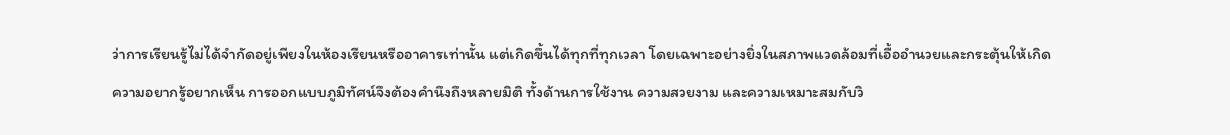ว่าการเรียนรู้ไม่ได้จำกัดอยู่เพียงในห้องเรียนหรืออาคารเท่านั้น แต่เกิดขึ้นได้ทุกที่ทุกเวลา โดยเฉพาะอย่างยิ่งในสภาพแวดล้อมที่เอื้ออำนวยและกระตุ้นให้เกิดความอยากรู้อยากเห็น การออกแบบภูมิทัศน์จึงต้องคำนึงถึงหลายมิติ ทั้งด้านการใช้งาน ความสวยงาม และความเหมาะสมกับวิ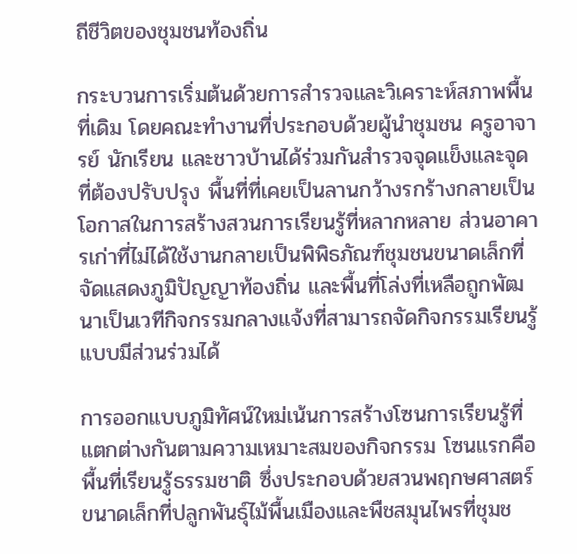ถีชีวิตของชุมชนท้องถิ่น

กระบวนการเริ่มต้นด้วยการสำรวจและวิเคราะห์สภาพพื้นที่เดิม โดยคณะทำงานที่ประกอบด้วยผู้นำชุมชน ครูอาจารย์ นักเรียน และชาวบ้านได้ร่วมกันสำรวจจุดแข็งและจุดที่ต้องปรับปรุง พื้นที่ที่เคยเป็นลานกว้างรกร้างกลายเป็นโอกาสในการสร้างสวนการเรียนรู้ที่หลากหลาย ส่วนอาคารเก่าที่ไม่ได้ใช้งานกลายเป็นพิพิธภัณฑ์ชุมชนขนาดเล็กที่จัดแสดงภูมิปัญญาท้องถิ่น และพื้นที่โล่งที่เหลือถูกพัฒนาเป็นเวทีกิจกรรมกลางแจ้งที่สามารถจัดกิจกรรมเรียนรู้แบบมีส่วนร่วมได้

การออกแบบภูมิทัศน์ใหม่เน้นการสร้างโซนการเรียนรู้ที่แตกต่างกันตามความเหมาะสมของกิจกรรม โซนแรกคือพื้นที่เรียนรู้ธรรมชาติ ซึ่งประกอบด้วยสวนพฤกษศาสตร์ขนาดเล็กที่ปลูกพันธุ์ไม้พื้นเมืองและพืชสมุนไพรที่ชุมช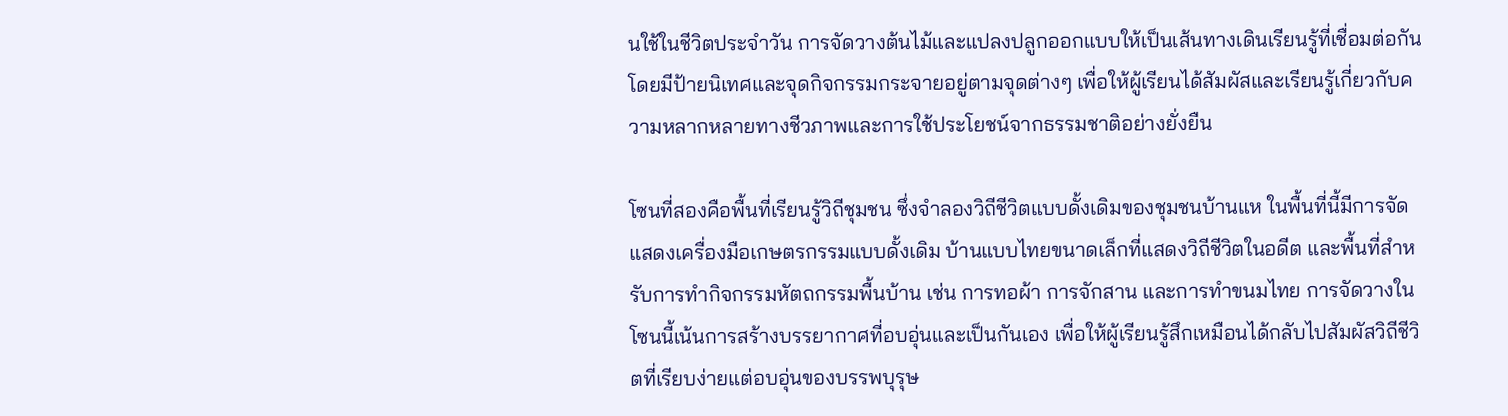นใช้ในชีวิตประจำวัน การจัดวางต้นไม้และแปลงปลูกออกแบบให้เป็นเส้นทางเดินเรียนรู้ที่เชื่อมต่อกัน โดยมีป้ายนิเทศและจุดกิจกรรมกระจายอยู่ตามจุดต่างๆ เพื่อให้ผู้เรียนได้สัมผัสและเรียนรู้เกี่ยวกับความหลากหลายทางชีวภาพและการใช้ประโยชน์จากธรรมชาติอย่างยั่งยืน

โซนที่สองคือพื้นที่เรียนรู้วิถีชุมชน ซึ่งจำลองวิถีชีวิตแบบดั้งเดิมของชุมชนบ้านแห ในพื้นที่นี้มีการจัดแสดงเครื่องมือเกษตรกรรมแบบดั้งเดิม บ้านแบบไทยขนาดเล็กที่แสดงวิถีชีวิตในอดีต และพื้นที่สำหรับการทำกิจกรรมหัตถกรรมพื้นบ้าน เช่น การทอผ้า การจักสาน และการทำขนมไทย การจัดวางในโซนนี้เน้นการสร้างบรรยากาศที่อบอุ่นและเป็นกันเอง เพื่อให้ผู้เรียนรู้สึกเหมือนได้กลับไปสัมผัสวิถีชีวิตที่เรียบง่ายแต่อบอุ่นของบรรพบุรุษ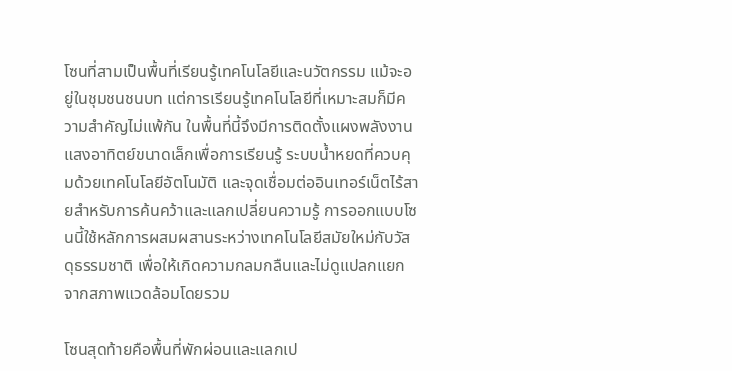โซนที่สามเป็นพื้นที่เรียนรู้เทคโนโลยีและนวัตกรรม แม้จะอยู่ในชุมชนชนบท แต่การเรียนรู้เทคโนโลยีที่เหมาะสมก็มีความสำคัญไม่แพ้กัน ในพื้นที่นี้จึงมีการติดตั้งแผงพลังงานแสงอาทิตย์ขนาดเล็กเพื่อการเรียนรู้ ระบบน้ำหยดที่ควบคุมด้วยเทคโนโลยีอัตโนมัติ และจุดเชื่อมต่ออินเทอร์เน็ตไร้สายสำหรับการค้นคว้าและแลกเปลี่ยนความรู้ การออกแบบโซนนี้ใช้หลักการผสมผสานระหว่างเทคโนโลยีสมัยใหม่กับวัสดุธรรมชาติ เพื่อให้เกิดความกลมกลืนและไม่ดูแปลกแยกจากสภาพแวดล้อมโดยรวม

โซนสุดท้ายคือพื้นที่พักผ่อนและแลกเป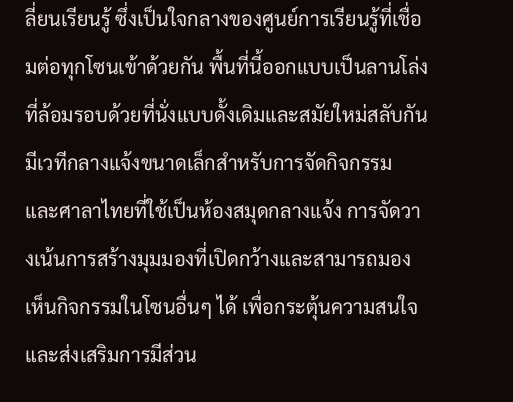ลี่ยนเรียนรู้ ซึ่งเป็นใจกลางของศูนย์การเรียนรู้ที่เชื่อมต่อทุกโซนเข้าด้วยกัน พื้นที่นี้ออกแบบเป็นลานโล่งที่ล้อมรอบด้วยที่นั่งแบบดั้งเดิมและสมัยใหม่สลับกัน มีเวทีกลางแจ้งขนาดเล็กสำหรับการจัดกิจกรรม และศาลาไทยที่ใช้เป็นห้องสมุดกลางแจ้ง การจัดวางเน้นการสร้างมุมมองที่เปิดกว้างและสามารถมองเห็นกิจกรรมในโซนอื่นๆ ได้ เพื่อกระตุ้นความสนใจและส่งเสริมการมีส่วน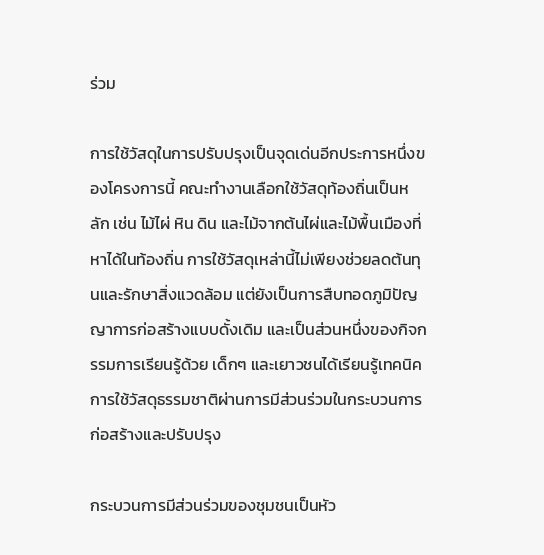ร่วม

การใช้วัสดุในการปรับปรุงเป็นจุดเด่นอีกประการหนึ่งของโครงการนี้ คณะทำงานเลือกใช้วัสดุท้องถิ่นเป็นหลัก เช่น ไม้ไผ่ หิน ดิน และไม้จากต้นไผ่และไม้พื้นเมืองที่หาได้ในท้องถิ่น การใช้วัสดุเหล่านี้ไม่เพียงช่วยลดต้นทุนและรักษาสิ่งแวดล้อม แต่ยังเป็นการสืบทอดภูมิปัญญาการก่อสร้างแบบดั้งเดิม และเป็นส่วนหนึ่งของกิจกรรมการเรียนรู้ด้วย เด็กๆ และเยาวชนได้เรียนรู้เทคนิคการใช้วัสดุธรรมชาติผ่านการมีส่วนร่วมในกระบวนการก่อสร้างและปรับปรุง

กระบวนการมีส่วนร่วมของชุมชนเป็นหัว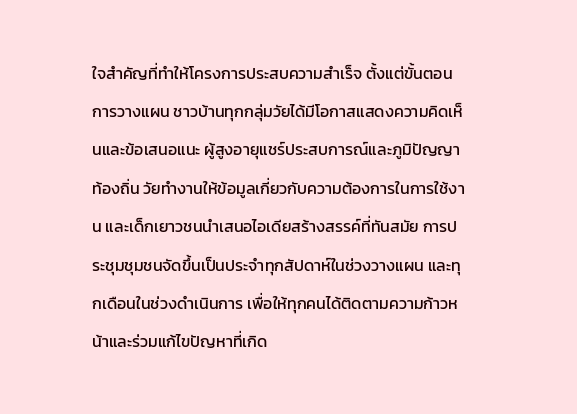ใจสำคัญที่ทำให้โครงการประสบความสำเร็จ ตั้งแต่ขั้นตอนการวางแผน ชาวบ้านทุกกลุ่มวัยได้มีโอกาสแสดงความคิดเห็นและข้อเสนอแนะ ผู้สูงอายุแชร์ประสบการณ์และภูมิปัญญาท้องถิ่น วัยทำงานให้ข้อมูลเกี่ยวกับความต้องการในการใช้งาน และเด็กเยาวชนนำเสนอไอเดียสร้างสรรค์ที่ทันสมัย การประชุมชุมชนจัดขึ้นเป็นประจำทุกสัปดาห์ในช่วงวางแผน และทุกเดือนในช่วงดำเนินการ เพื่อให้ทุกคนได้ติดตามความก้าวหน้าและร่วมแก้ไขปัญหาที่เกิด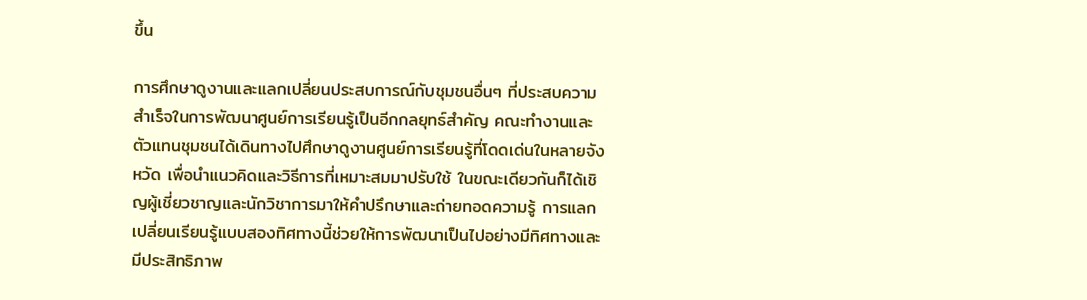ขึ้น

การศึกษาดูงานและแลกเปลี่ยนประสบการณ์กับชุมชนอื่นๆ ที่ประสบความสำเร็จในการพัฒนาศูนย์การเรียนรู้เป็นอีกกลยุทธ์สำคัญ คณะทำงานและตัวแทนชุมชนได้เดินทางไปศึกษาดูงานศูนย์การเรียนรู้ที่โดดเด่นในหลายจังหวัด เพื่อนำแนวคิดและวิธีการที่เหมาะสมมาปรับใช้ ในขณะเดียวกันก็ได้เชิญผู้เชี่ยวชาญและนักวิชาการมาให้คำปรึกษาและถ่ายทอดความรู้ การแลกเปลี่ยนเรียนรู้แบบสองทิศทางนี้ช่วยให้การพัฒนาเป็นไปอย่างมีทิศทางและมีประสิทธิภาพ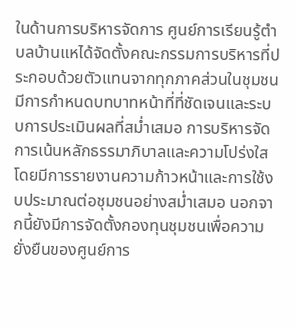ในด้านการบริหารจัดการ ศูนย์การเรียนรู้ตำบลบ้านแหได้จัดตั้งคณะกรรมการบริหารที่ประกอบด้วยตัวแทนจากทุกภาคส่วนในชุมชน มีการกำหนดบทบาทหน้าที่ที่ชัดเจนและระบบการประเมินผลที่สม่ำเสมอ การบริหารจัดการเน้นหลักธรรมาภิบาลและความโปร่งใส โดยมีการรายงานความก้าวหน้าและการใช้งบประมาณต่อชุมชนอย่างสม่ำเสมอ นอกจากนี้ยังมีการจัดตั้งกองทุนชุมชนเพื่อความยั่งยืนของศูนย์การ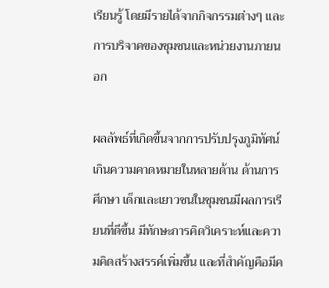เรียนรู้ โดยมีรายได้จากกิจกรรมต่างๆ และการบริจาคของชุมชนและหน่วยงานภายนอก

ผลลัพธ์ที่เกิดขึ้นจากการปรับปรุงภูมิทัศน์เกินความคาดหมายในหลายด้าน ด้านการศึกษา เด็กและเยาวชนในชุมชนมีผลการเรียนที่ดีขึ้น มีทักษะการคิดวิเคราะห์และความคิดสร้างสรรค์เพิ่มขึ้น และที่สำคัญคือมีค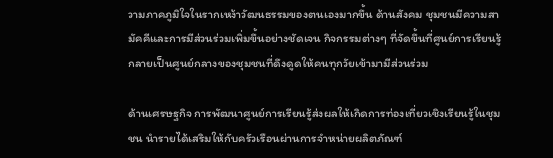วามภาคภูมิใจในรากเหง้าวัฒนธรรมของตนเองมากขึ้น ด้านสังคม ชุมชนมีความสามัคคีและการมีส่วนร่วมเพิ่มขึ้นอย่างชัดเจน กิจกรรมต่างๆ ที่จัดขึ้นที่ศูนย์การเรียนรู้กลายเป็นศูนย์กลางของชุมชนที่ดึงดูดให้คนทุกวัยเข้ามามีส่วนร่วม

ด้านเศรษฐกิจ การพัฒนาศูนย์การเรียนรู้ส่งผลให้เกิดการท่องเที่ยวเชิงเรียนรู้ในชุมชน นำรายได้เสริมให้กับครัวเรือนผ่านการจำหน่ายผลิตภัณฑ์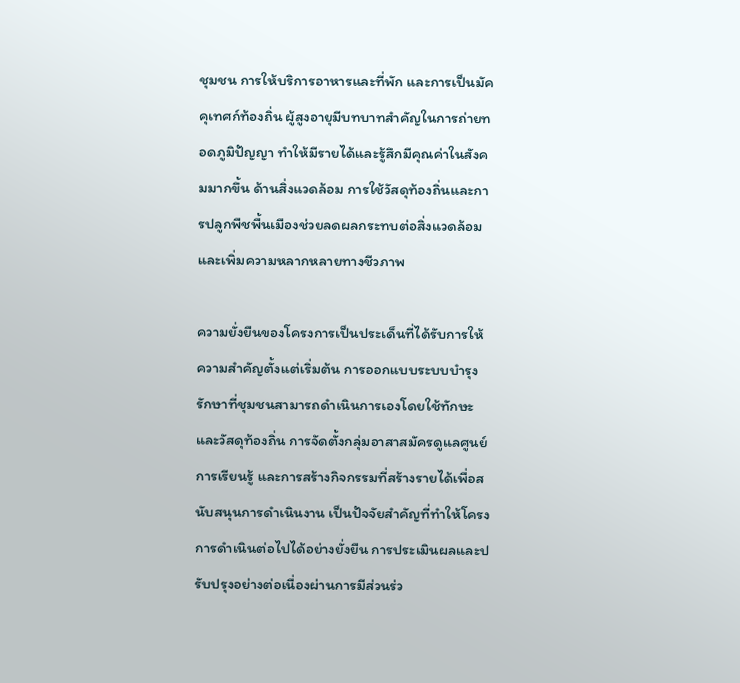ชุมชน การให้บริการอาหารและที่พัก และการเป็นมัคคุเทศก์ท้องถิ่น ผู้สูงอายุมีบทบาทสำคัญในการถ่ายทอดภูมิปัญญา ทำให้มีรายได้และรู้สึกมีคุณค่าในสังคมมากขึ้น ด้านสิ่งแวดล้อม การใช้วัสดุท้องถิ่นและการปลูกพืชพื้นเมืองช่วยลดผลกระทบต่อสิ่งแวดล้อมและเพิ่มความหลากหลายทางชีวภาพ

ความยั่งยืนของโครงการเป็นประเด็นที่ได้รับการให้ความสำคัญตั้งแต่เริ่มต้น การออกแบบระบบบำรุงรักษาที่ชุมชนสามารถดำเนินการเองโดยใช้ทักษะและวัสดุท้องถิ่น การจัดตั้งกลุ่มอาสาสมัครดูแลศูนย์การเรียนรู้ และการสร้างกิจกรรมที่สร้างรายได้เพื่อสนับสนุนการดำเนินงาน เป็นปัจจัยสำคัญที่ทำให้โครงการดำเนินต่อไปได้อย่างยั่งยืน การประเมินผลและปรับปรุงอย่างต่อเนื่องผ่านการมีส่วนร่ว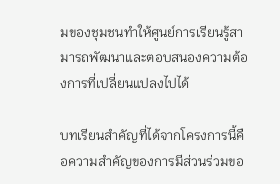มของชุมชนทำให้ศูนย์การเรียนรู้สามารถพัฒนาและตอบสนองความต้องการที่เปลี่ยนแปลงไปได้

บทเรียนสำคัญที่ได้จากโครงการนี้คือความสำคัญของการมีส่วนร่วมขอ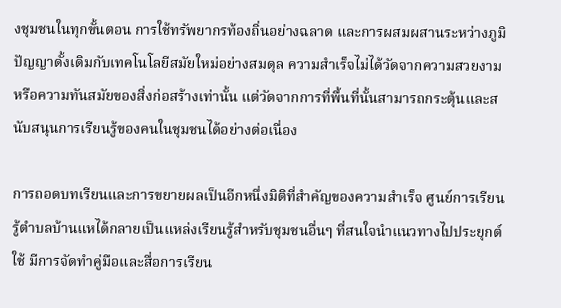งชุมชนในทุกขั้นตอน การใช้ทรัพยากรท้องถิ่นอย่างฉลาด และการผสมผสานระหว่างภูมิปัญญาดั้งเดิมกับเทคโนโลยีสมัยใหม่อย่างสมดุล ความสำเร็จไม่ได้วัดจากความสวยงามหรือความทันสมัยของสิ่งก่อสร้างเท่านั้น แต่วัดจากการที่พื้นที่นั้นสามารถกระตุ้นและสนับสนุนการเรียนรู้ของคนในชุมชนได้อย่างต่อเนื่อง

การถอดบทเรียนและการขยายผลเป็นอีกหนึ่งมิติที่สำคัญของความสำเร็จ ศูนย์การเรียนรู้ตำบลบ้านแหได้กลายเป็นแหล่งเรียนรู้สำหรับชุมชนอื่นๆ ที่สนใจนำแนวทางไปประยุกต์ใช้ มีการจัดทำคู่มือและสื่อการเรียน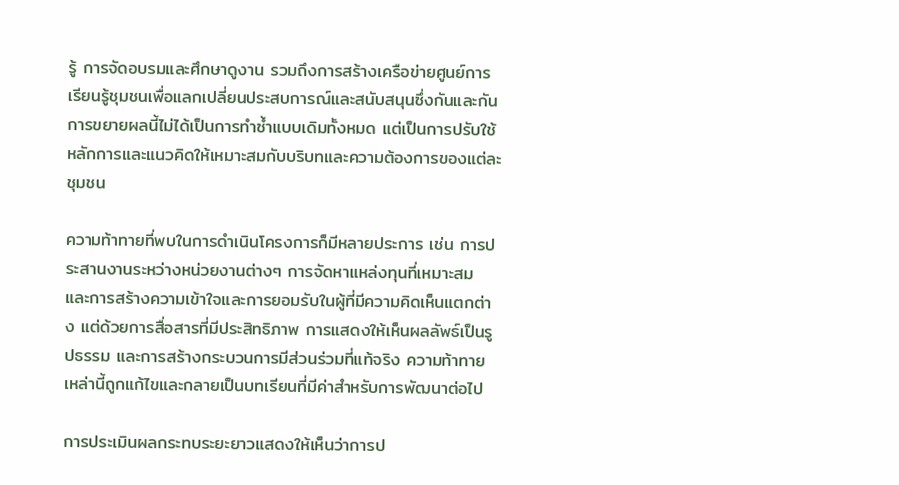รู้ การจัดอบรมและศึกษาดูงาน รวมถึงการสร้างเครือข่ายศูนย์การเรียนรู้ชุมชนเพื่อแลกเปลี่ยนประสบการณ์และสนับสนุนซึ่งกันและกัน การขยายผลนี้ไม่ได้เป็นการทำซ้ำแบบเดิมทั้งหมด แต่เป็นการปรับใช้หลักการและแนวคิดให้เหมาะสมกับบริบทและความต้องการของแต่ละชุมชน

ความท้าทายที่พบในการดำเนินโครงการก็มีหลายประการ เช่น การประสานงานระหว่างหน่วยงานต่างๆ การจัดหาแหล่งทุนที่เหมาะสม และการสร้างความเข้าใจและการยอมรับในผู้ที่มีความคิดเห็นแตกต่าง แต่ด้วยการสื่อสารที่มีประสิทธิภาพ การแสดงให้เห็นผลลัพธ์เป็นรูปธรรม และการสร้างกระบวนการมีส่วนร่วมที่แท้จริง ความท้าทายเหล่านี้ถูกแก้ไขและกลายเป็นบทเรียนที่มีค่าสำหรับการพัฒนาต่อไป

การประเมินผลกระทบระยะยาวแสดงให้เห็นว่าการป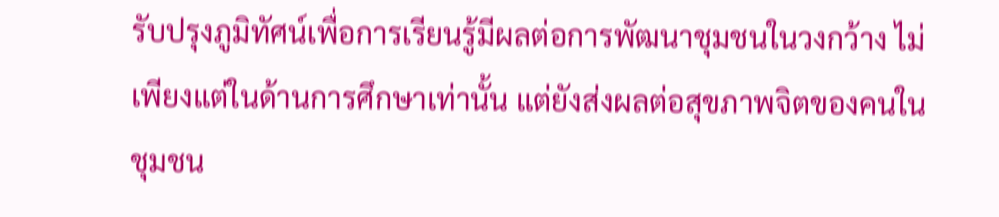รับปรุงภูมิทัศน์เพื่อการเรียนรู้มีผลต่อการพัฒนาชุมชนในวงกว้าง ไม่เพียงแต่ในด้านการศึกษาเท่านั้น แต่ยังส่งผลต่อสุขภาพจิตของคนในชุมชน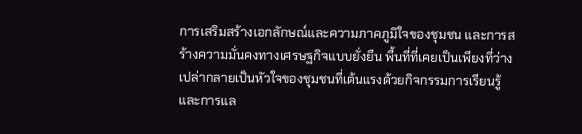การเสริมสร้างเอกลักษณ์และความภาคภูมิใจของชุมชน และการสร้างความมั่นคงทางเศรษฐกิจแบบยั่งยืน พื้นที่ที่เคยเป็นเพียงที่ว่างเปล่ากลายเป็นหัวใจของชุมชนที่เต้นแรงด้วยกิจกรรมการเรียนรู้และการแล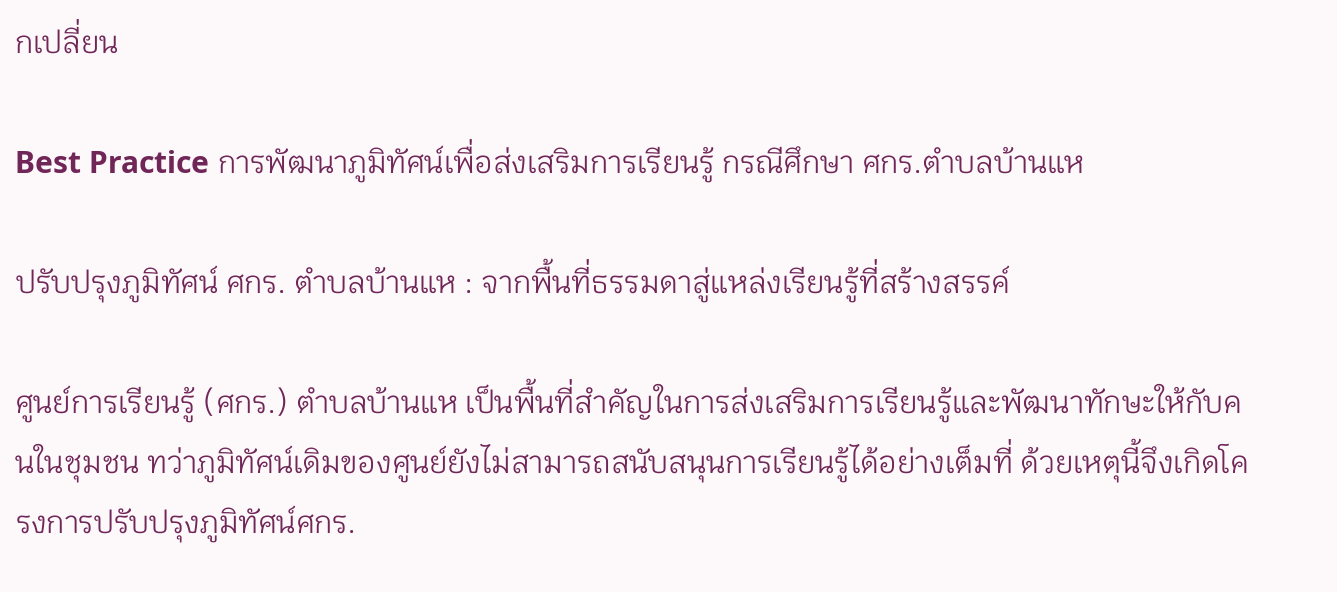กเปลี่ยน

Best Practice การพัฒนาภูมิทัศน์เพื่อส่งเสริมการเรียนรู้ กรณีศึกษา ศกร.ตำบลบ้านแห

ปรับปรุงภูมิทัศน์ ศกร. ตำบลบ้านแห : จากพื้นที่ธรรมดาสู่แหล่งเรียนรู้ที่สร้างสรรค์

ศูนย์การเรียนรู้ (ศกร.) ตำบลบ้านแห เป็นพื้นที่สำคัญในการส่งเสริมการเรียนรู้และพัฒนาทักษะให้กับคนในชุมชน ทว่าภูมิทัศน์เดิมของศูนย์ยังไม่สามารถสนับสนุนการเรียนรู้ได้อย่างเต็มที่ ด้วยเหตุนี้จึงเกิดโครงการปรับปรุงภูมิทัศน์ศกร.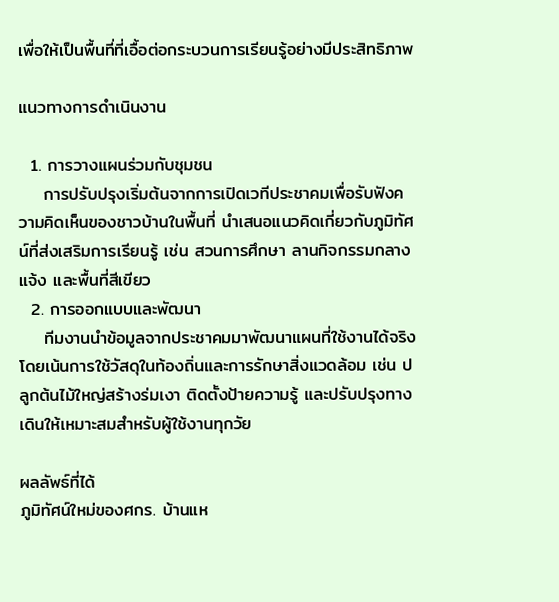เพื่อให้เป็นพื้นที่ที่เอื้อต่อกระบวนการเรียนรู้อย่างมีประสิทธิภาพ

แนวทางการดำเนินงาน

  1. การวางแผนร่วมกับชุมชน
    การปรับปรุงเริ่มต้นจากการเปิดเวทีประชาคมเพื่อรับฟังความคิดเห็นของชาวบ้านในพื้นที่ นำเสนอแนวคิดเกี่ยวกับภูมิทัศน์ที่ส่งเสริมการเรียนรู้ เช่น สวนการศึกษา ลานกิจกรรมกลางแจ้ง และพื้นที่สีเขียว
  2. การออกแบบและพัฒนา
    ทีมงานนำข้อมูลจากประชาคมมาพัฒนาแผนที่ใช้งานได้จริง โดยเน้นการใช้วัสดุในท้องถิ่นและการรักษาสิ่งแวดล้อม เช่น ปลูกต้นไม้ใหญ่สร้างร่มเงา ติดตั้งป้ายความรู้ และปรับปรุงทางเดินให้เหมาะสมสำหรับผู้ใช้งานทุกวัย

ผลลัพธ์ที่ได้
ภูมิทัศน์ใหม่ของศกร. บ้านแห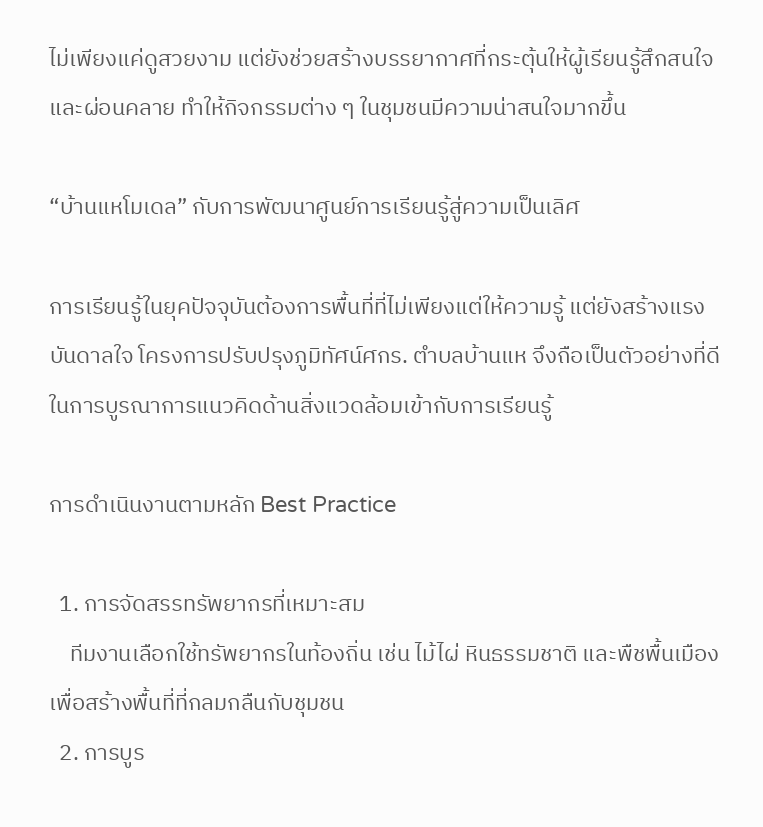ไม่เพียงแค่ดูสวยงาม แต่ยังช่วยสร้างบรรยากาศที่กระตุ้นให้ผู้เรียนรู้สึกสนใจและผ่อนคลาย ทำให้กิจกรรมต่าง ๆ ในชุมชนมีความน่าสนใจมากขึ้น

“บ้านแหโมเดล” กับการพัฒนาศูนย์การเรียนรู้สู่ความเป็นเลิศ

การเรียนรู้ในยุคปัจจุบันต้องการพื้นที่ที่ไม่เพียงแต่ให้ความรู้ แต่ยังสร้างแรงบันดาลใจ โครงการปรับปรุงภูมิทัศน์ศกร. ตำบลบ้านแห จึงถือเป็นตัวอย่างที่ดีในการบูรณาการแนวคิดด้านสิ่งแวดล้อมเข้ากับการเรียนรู้

การดำเนินงานตามหลัก Best Practice

  1. การจัดสรรทรัพยากรที่เหมาะสม
    ทีมงานเลือกใช้ทรัพยากรในท้องถิ่น เช่น ไม้ไผ่ หินธรรมชาติ และพืชพื้นเมือง เพื่อสร้างพื้นที่ที่กลมกลืนกับชุมชน
  2. การบูร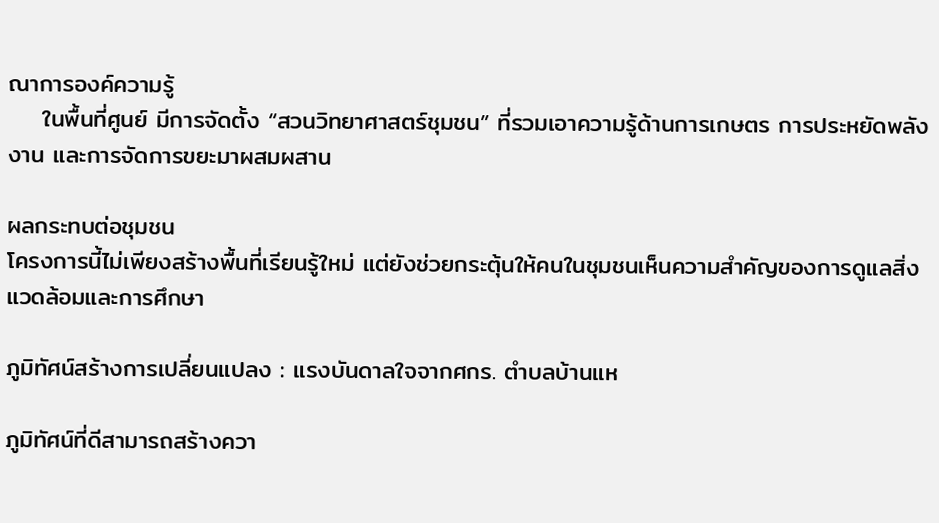ณาการองค์ความรู้
    ในพื้นที่ศูนย์ มีการจัดตั้ง “สวนวิทยาศาสตร์ชุมชน” ที่รวมเอาความรู้ด้านการเกษตร การประหยัดพลังงาน และการจัดการขยะมาผสมผสาน

ผลกระทบต่อชุมชน
โครงการนี้ไม่เพียงสร้างพื้นที่เรียนรู้ใหม่ แต่ยังช่วยกระตุ้นให้คนในชุมชนเห็นความสำคัญของการดูแลสิ่งแวดล้อมและการศึกษา

ภูมิทัศน์สร้างการเปลี่ยนแปลง : แรงบันดาลใจจากศกร. ตำบลบ้านแห

ภูมิทัศน์ที่ดีสามารถสร้างควา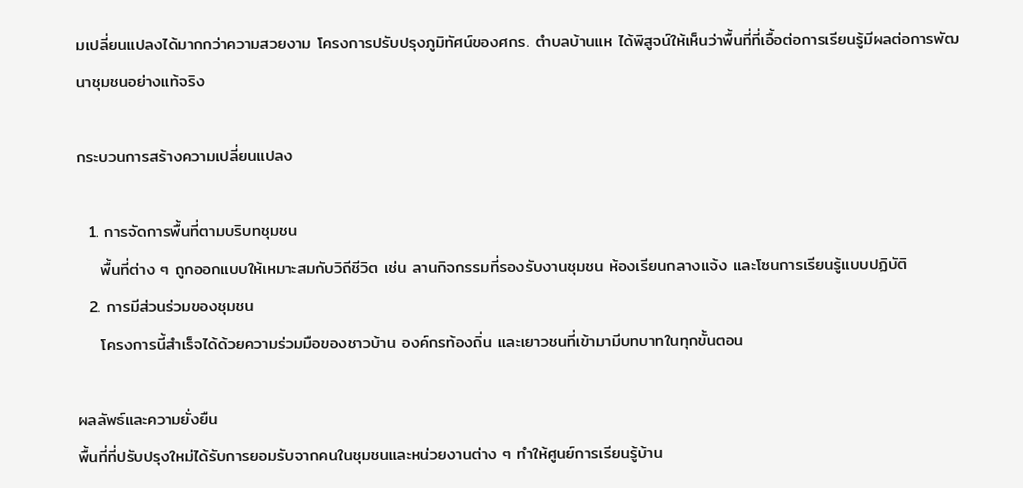มเปลี่ยนแปลงได้มากกว่าความสวยงาม โครงการปรับปรุงภูมิทัศน์ของศกร. ตำบลบ้านแห ได้พิสูจน์ให้เห็นว่าพื้นที่ที่เอื้อต่อการเรียนรู้มีผลต่อการพัฒนาชุมชนอย่างแท้จริง

กระบวนการสร้างความเปลี่ยนแปลง

  1. การจัดการพื้นที่ตามบริบทชุมชน
    พื้นที่ต่าง ๆ ถูกออกแบบให้เหมาะสมกับวิถีชีวิต เช่น ลานกิจกรรมที่รองรับงานชุมชน ห้องเรียนกลางแจ้ง และโซนการเรียนรู้แบบปฏิบัติ
  2. การมีส่วนร่วมของชุมชน
    โครงการนี้สำเร็จได้ด้วยความร่วมมือของชาวบ้าน องค์กรท้องถิ่น และเยาวชนที่เข้ามามีบทบาทในทุกขั้นตอน

ผลลัพธ์และความยั่งยืน
พื้นที่ที่ปรับปรุงใหม่ได้รับการยอมรับจากคนในชุมชนและหน่วยงานต่าง ๆ ทำให้ศูนย์การเรียนรู้บ้าน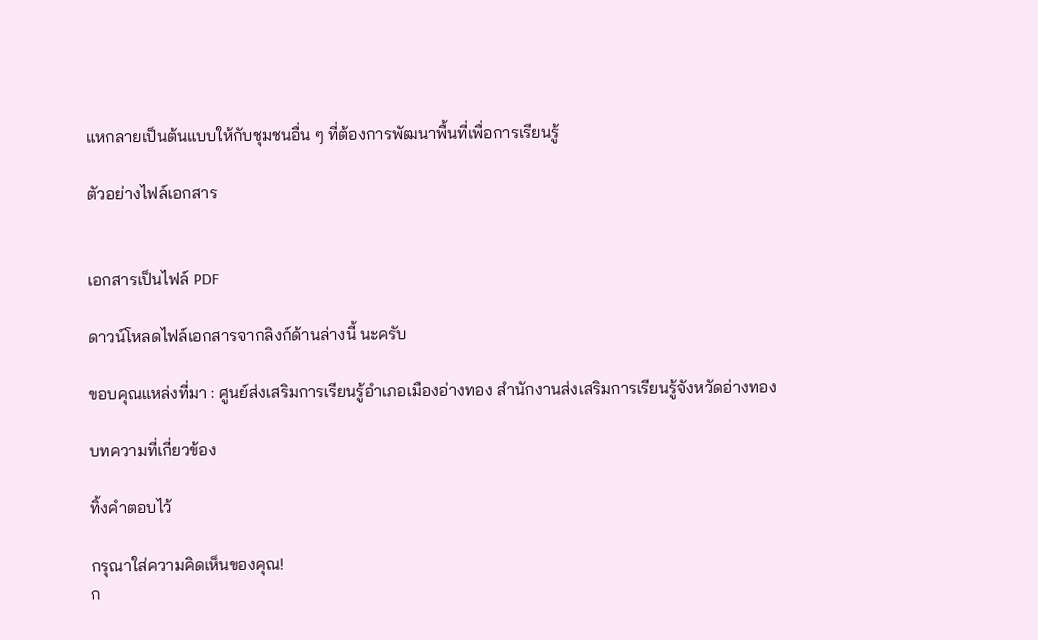แหกลายเป็นต้นแบบให้กับชุมชนอื่น ๆ ที่ต้องการพัฒนาพื้นที่เพื่อการเรียนรู้

ตัวอย่างไฟล์เอกสาร


เอกสารเป็นไฟล์ PDF

ดาวน์โหลดไฟล์เอกสารจากลิงก์ด้านล่างนี้ นะครับ

ขอบคุณแหล่งที่มา : ศูนย์ส่งเสริมการเรียนรู้อำเภอเมืองอ่างทอง สำนักงานส่งเสริมการเรียนรู้จังหวัดอ่างทอง

บทความที่เกี่ยวข้อง

ทิ้งคำตอบไว้

กรุณาใส่ความคิดเห็นของคุณ!
ก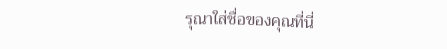รุณาใส่ชื่อของคุณที่นี่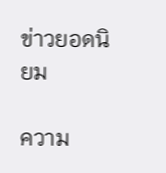ข่าวยอดนิยม

ความ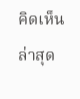คิดเห็นล่าสุด